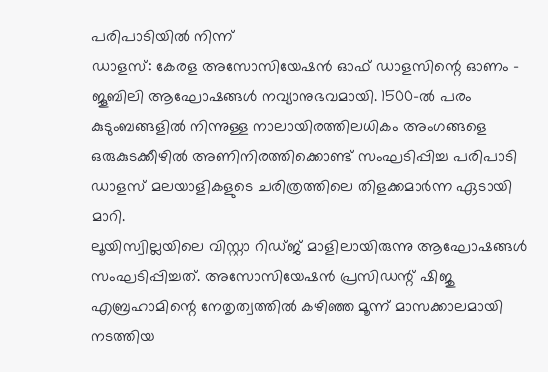പരിപാടിയിൽ നിന്ന്
ഡാളസ്: കേരള അസോസിയേഷൻ ഓഫ് ഡാളസിന്റെ ഓണം - ജൂബിലി ആഘോഷങ്ങൾ നവ്യാനുഭവമായി. 1500-ൽ പരം കുടുംബങ്ങളിൽ നിന്നുള്ള നാലായിരത്തിലധികം അംഗങ്ങളെ ഒരുകുടക്കീഴിൽ അണിനിരത്തിക്കൊണ്ട് സംഘടിപ്പിച്ച പരിപാടി ഡാളസ് മലയാളികളുടെ ചരിത്രത്തിലെ തിളക്കമാർന്ന ഏടായി മാറി.
ലൂയിസ്വില്ലയിലെ വിസ്റ്റാ റിഡ്ജ് മാളിലായിരുന്നു ആഘോഷങ്ങൾ സംഘടിപ്പിച്ചത്. അസോസിയേഷൻ പ്രസിഡന്റ് ഷിജു എബ്രഹാമിന്റെ നേതൃത്വത്തിൽ കഴിഞ്ഞ മൂന്ന് മാസക്കാലമായി നടത്തിയ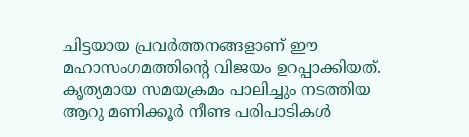ചിട്ടയായ പ്രവർത്തനങ്ങളാണ് ഈ മഹാസംഗമത്തിന്റെ വിജയം ഉറപ്പാക്കിയത്.
കൃത്യമായ സമയക്രമം പാലിച്ചും നടത്തിയ ആറു മണിക്കൂർ നീണ്ട പരിപാടികൾ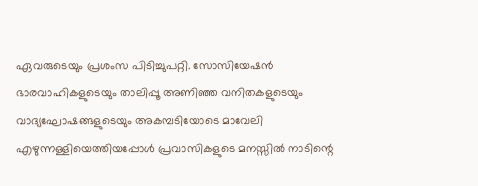ഏവരുടെയും പ്രശംസ പിടിച്ചുപറ്റി. സോസിയേഷൻ ഭാരവാഹികളുടെയും താലിപ്പൂ അണിഞ്ഞ വനിതകളുടെയും വാദ്യഘോഷങ്ങളുടെയും അകമ്പടിയോടെ മാവേലി എഴുന്നള്ളിയെത്തിയപ്പോൾ പ്രവാസികളുടെ മനസ്സിൽ നാടിന്റെ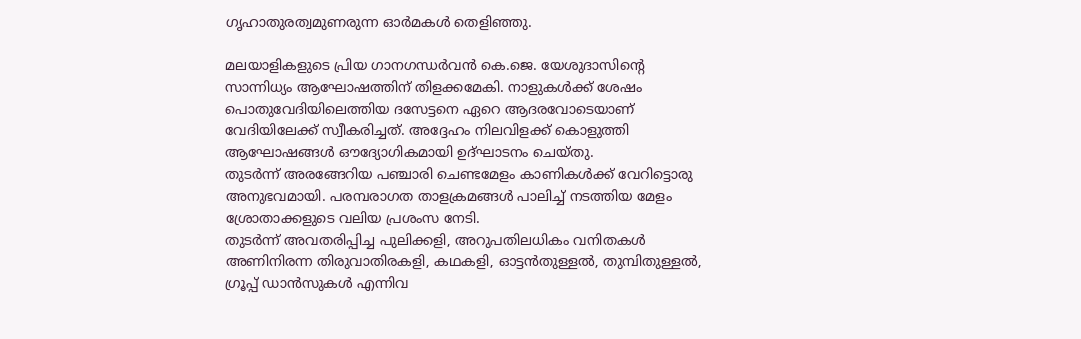ഗൃഹാതുരത്വമുണരുന്ന ഓർമകൾ തെളിഞ്ഞു.

മലയാളികളുടെ പ്രിയ ഗാനഗന്ധർവൻ കെ.ജെ. യേശുദാസിന്റെ സാന്നിധ്യം ആഘോഷത്തിന് തിളക്കമേകി. നാളുകൾക്ക് ശേഷം പൊതുവേദിയിലെത്തിയ ദസേട്ടനെ ഏറെ ആദരവോടെയാണ് വേദിയിലേക്ക് സ്വീകരിച്ചത്. അദ്ദേഹം നിലവിളക്ക് കൊളുത്തി ആഘോഷങ്ങൾ ഔദ്യോഗികമായി ഉദ്ഘാടനം ചെയ്തു.
തുടർന്ന് അരങ്ങേറിയ പഞ്ചാരി ചെണ്ടമേളം കാണികൾക്ക് വേറിട്ടൊരു അനുഭവമായി. പരമ്പരാഗത താളക്രമങ്ങൾ പാലിച്ച് നടത്തിയ മേളം ശ്രോതാക്കളുടെ വലിയ പ്രശംസ നേടി.
തുടർന്ന് അവതരിപ്പിച്ച പുലിക്കളി, അറുപതിലധികം വനിതകൾ അണിനിരന്ന തിരുവാതിരകളി, കഥകളി, ഓട്ടൻതുള്ളൽ, തുമ്പിതുള്ളൽ, ഗ്രൂപ്പ് ഡാൻസുകൾ എന്നിവ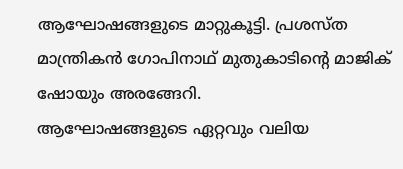ആഘോഷങ്ങളുടെ മാറ്റുകൂട്ടി. പ്രശസ്ത മാന്ത്രികൻ ഗോപിനാഥ് മുതുകാടിന്റെ മാജിക് ഷോയും അരങ്ങേറി.
ആഘോഷങ്ങളുടെ ഏറ്റവും വലിയ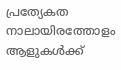പ്രത്യേകത നാലായിരത്തോളം ആളുകൾക്ക്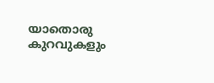യാതൊരു കുറവുകളും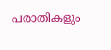പരാതികളും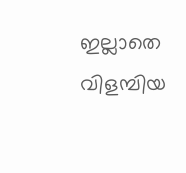ഇല്ലാതെ വിളമ്പിയ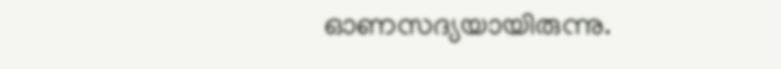ഓണസദ്യയായിരുന്നു.